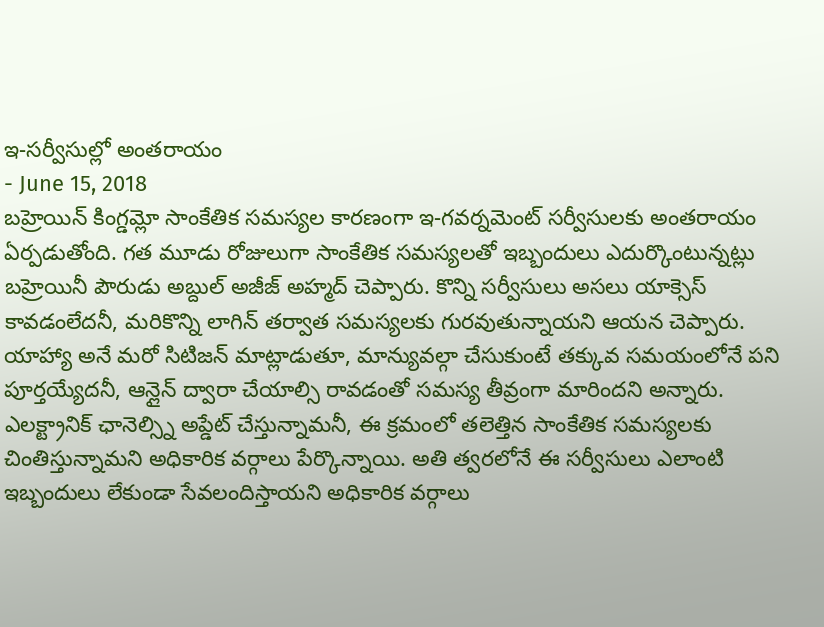ఇ-సర్వీసుల్లో అంతరాయం
- June 15, 2018
బహ్రెయిన్ కింగ్డమ్లో సాంకేతిక సమస్యల కారణంగా ఇ-గవర్నమెంట్ సర్వీసులకు అంతరాయం ఏర్పడుతోంది. గత మూడు రోజులుగా సాంకేతిక సమస్యలతో ఇబ్బందులు ఎదుర్కొంటున్నట్లు బహ్రెయినీ పౌరుడు అబ్దుల్ అజీజ్ అహ్మద్ చెప్పారు. కొన్ని సర్వీసులు అసలు యాక్సెస్ కావడంలేదనీ, మరికొన్ని లాగిన్ తర్వాత సమస్యలకు గురవుతున్నాయని ఆయన చెప్పారు. యాహ్యా అనే మరో సిటిజన్ మాట్లాడుతూ, మాన్యువల్గా చేసుకుంటే తక్కువ సమయంలోనే పని పూర్తయ్యేదనీ, ఆన్లైన్ ద్వారా చేయాల్సి రావడంతో సమస్య తీవ్రంగా మారిందని అన్నారు. ఎలక్ట్రానిక్ ఛానెల్స్ని అప్డేట్ చేస్తున్నామనీ, ఈ క్రమంలో తలెత్తిన సాంకేతిక సమస్యలకు చింతిస్తున్నామని అధికారిక వర్గాలు పేర్కొన్నాయి. అతి త్వరలోనే ఈ సర్వీసులు ఎలాంటి ఇబ్బందులు లేకుండా సేవలందిస్తాయని అధికారిక వర్గాలు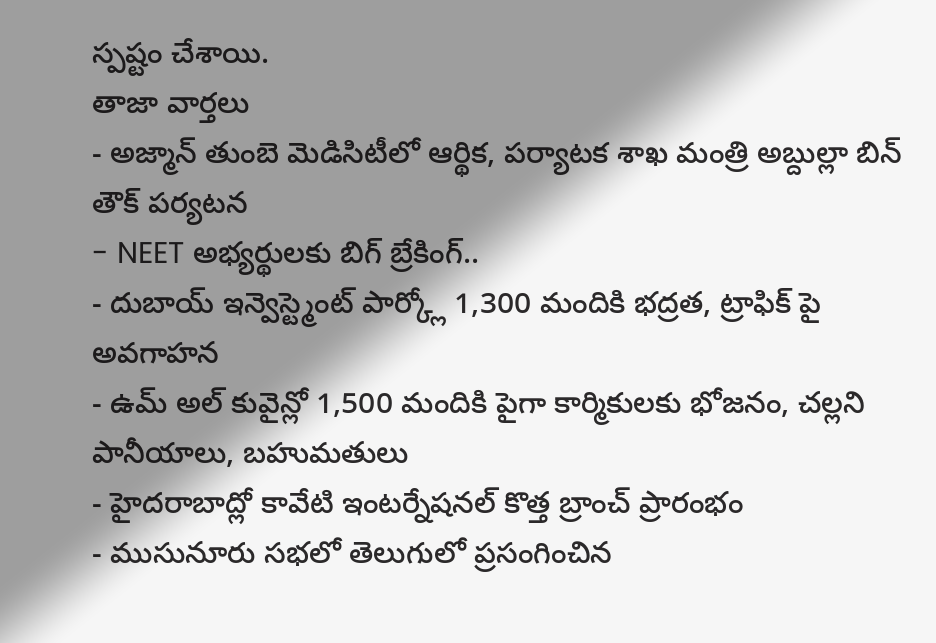స్పష్టం చేశాయి.
తాజా వార్తలు
- అజ్మాన్ తుంబె మెడిసిటీలో ఆర్థిక, పర్యాటక శాఖ మంత్రి అబ్దుల్లా బిన్ తౌక్ పర్యటన
- NEET అభ్యర్థులకు బిగ్ బ్రేకింగ్..
- దుబాయ్ ఇన్వెస్ట్మెంట్ పార్క్లో 1,300 మందికి భద్రత, ట్రాఫిక్ పై అవగాహన
- ఉమ్ అల్ కువైన్లో 1,500 మందికి పైగా కార్మికులకు భోజనం, చల్లని పానీయాలు, బహుమతులు
- హైదరాబాద్లో కావేటి ఇంటర్నేషనల్ కొత్త బ్రాంచ్ ప్రారంభం
- ముసునూరు సభలో తెలుగులో ప్రసంగించిన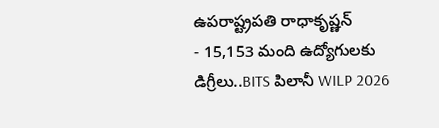ఉపరాష్ట్రపతి రాధాకృష్ణన్
- 15,153 మంది ఉద్యోగులకు డిగ్రీలు..BITS పిలానీ WILP 2026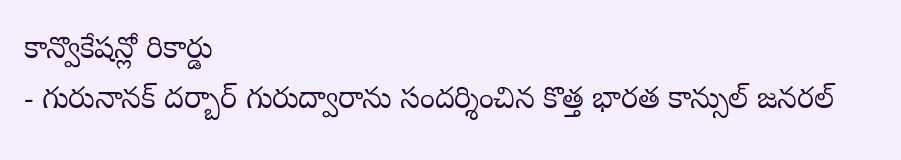కాన్వొకేషన్లో రికార్డు
- గురునానక్ దర్బార్ గురుద్వారాను సందర్శించిన కొత్త భారత కాన్సుల్ జనరల్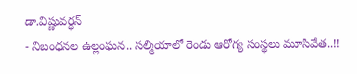డా.విష్ణువర్ధన్
- నిబంధనల ఉల్లంఘన.. సల్మియాలో రెండు ఆరోగ్య సంస్థలు మూసివేత..!!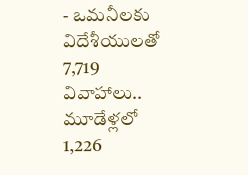- ఒమనీలకు విదేశీయులతో 7,719 వివాహాలు.. మూడేళ్లలో 1,226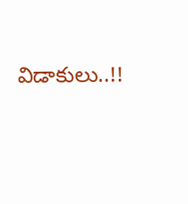విడాకులు..!!